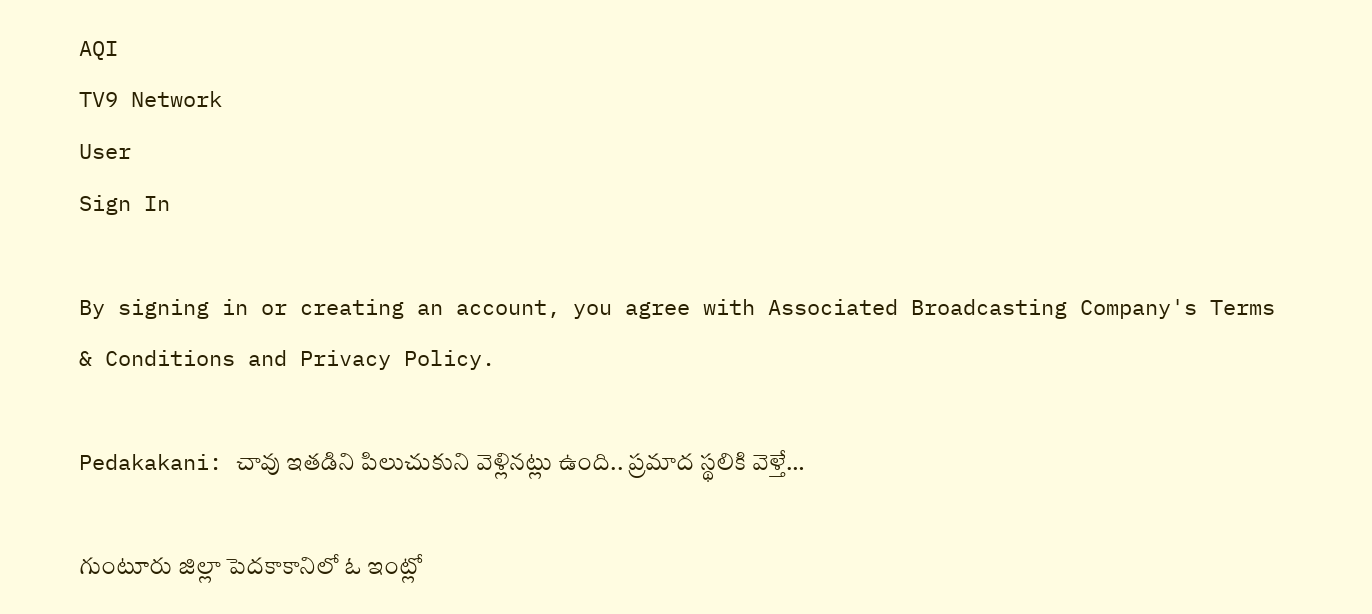AQI
TV9 Network
User
Sign In

By signing in or creating an account, you agree with Associated Broadcasting Company's Terms & Conditions and Privacy Policy.

Pedakakani: చావు ఇతడిని పిలుచుకుని వెళ్లినట్లు ఉంది.. ప్రమాద స్థలికి వెళ్తే…

గుంటూరు జిల్లా పెదకాకానిలో ఓ ఇంట్లో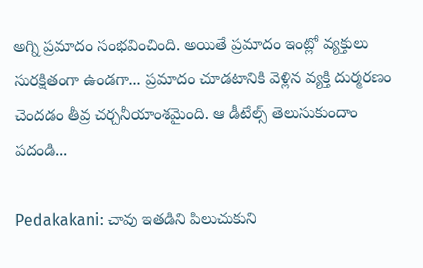అగ్ని ప్రమాదం సంభవించింది. అయితే ప్రమాదం ఇంట్లో వ్యక్తులు సురక్షితంగా ఉండగా... ప్రమాదం చూడటానికి వెళ్లిన వ్యక్తి దుర్మరణం చెందడం తీవ్ర చర్చనీయాంశమైంది. ఆ డీటేల్స్ తెలుసుకుందాం పదండి...

Pedakakani: చావు ఇతడిని పిలుచుకుని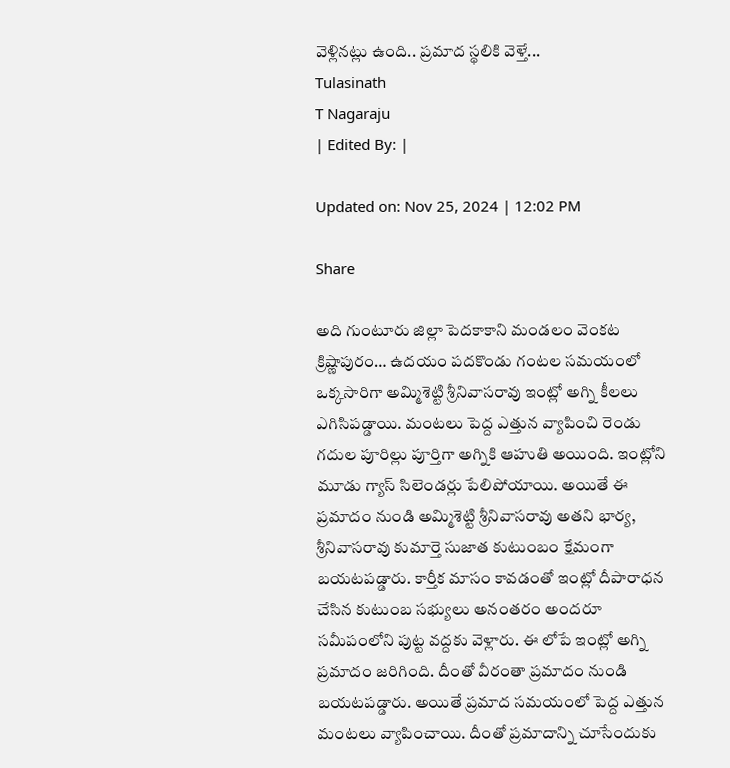వెళ్లినట్లు ఉంది.. ప్రమాద స్థలికి వెళ్తే...
Tulasinath
T Nagaraju
| Edited By: |

Updated on: Nov 25, 2024 | 12:02 PM

Share

అది గుంటూరు జిల్లా పెదకాకాని మండలం వెంకట క్రిష్ణాపురం… ఉదయం పదకొండు గంటల సమయంలో ఒక్కసారిగా అమ్మిశెట్టి శ్రీనివాసరావు ఇంట్లో అగ్ని కీలలు ఎగిసిపడ్డాయి. మంటలు పెద్ద ఎత్తున వ్యాపించి రెండు గదుల పూరిల్లు పూర్తిగా అగ్నికి ఆహుతి అయింది. ఇంట్లోని మూడు గ్యాస్ సిలెండర్లు పేలిపోయాయి. అయితే ఈ ప్రమాదం నుండి అమ్మిశెట్టి శ్రీనివాసరావు అతని భార్య, శ్రీనివాసరావు కుమార్తె సుజాత కుటుంబం క్షేమంగా బయటపడ్డారు. కార్తీక మాసం కావడంతో ఇంట్లో దీపారాధన చేసిన కుటుంబ సభ్యులు అనంతరం అందరూ సమీపంలోని పుట్ట వద్దకు వెళ్లారు. ఈ లోపే ఇంట్లో అగ్ని ప్రమాదం జరిగింది. దీంతో వీరంతా ప్రమాదం నుండి బయటపడ్డారు. అయితే ప్రమాద సమయంలో పెద్ద ఎత్తున మంటలు వ్యాపించాయి. దీంతో ప్రమాదాన్ని చూసేందుకు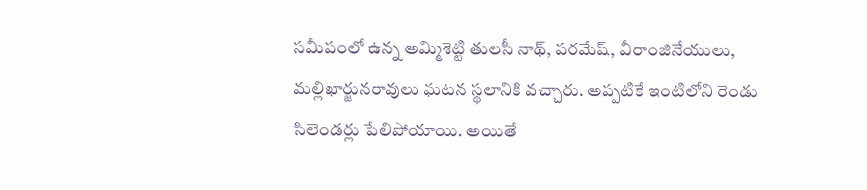సమీపంలో ఉన్న అమ్మిశెట్టి తులసీ నాథ్, పరమేష్, వీరాంజినేయులు, మల్లిఖార్జునరావులు ఘటన స్థలానికి వచ్చారు. అప్పటికే ఇంటిలోని రెండు సిలెండర్లు పేలిపోయాయి. అయితే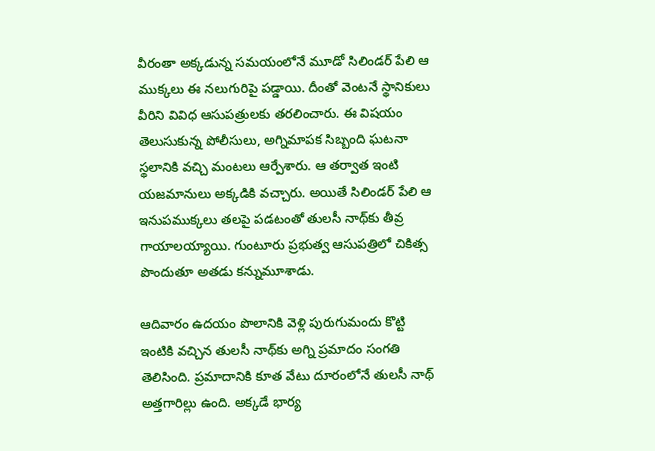వీరంతా అక్కడున్న సమయంలోనే మూడో సిలిండర్ పేలి ఆ ముక్కలు ఈ నలుగురిపై పడ్డాయి. దీంతో వెంటనే స్థానికులు వీరిని వివిధ ఆసుపత్రులకు తరలించారు. ఈ విషయం తెలుసుకున్న పోలీసులు, అగ్నిమాపక సిబ్బంది ఘటనా స్థలానికి వచ్చి మంటలు ఆర్పేశారు. ఆ తర్వాత ఇంటి యజమానులు అక్కడికి వచ్చారు. అయితే సిలిండర్ పేలి ఆ ఇనుపముక్కలు తలపై పడటంతో తులసీ నాథ్‌కు తీవ్ర గాయాలయ్యాయి. గుంటూరు ప్రభుత్వ ఆసుపత్రిలో చికిత్స పొందుతూ అతడు కన్నుమూశాడు.

ఆదివారం ఉదయం పొలానికి వెళ్లి పురుగుమందు కొట్టి ఇంటికి వచ్చిన తులసీ నాథ్‌కు అగ్ని ప్రమాదం సంగతి తెలిసింది. ప్రమాదానికి కూత వేటు దూరంలోనే తులసీ నాథ్ అత్తగారిల్లు ఉంది. అక్కడే భార్య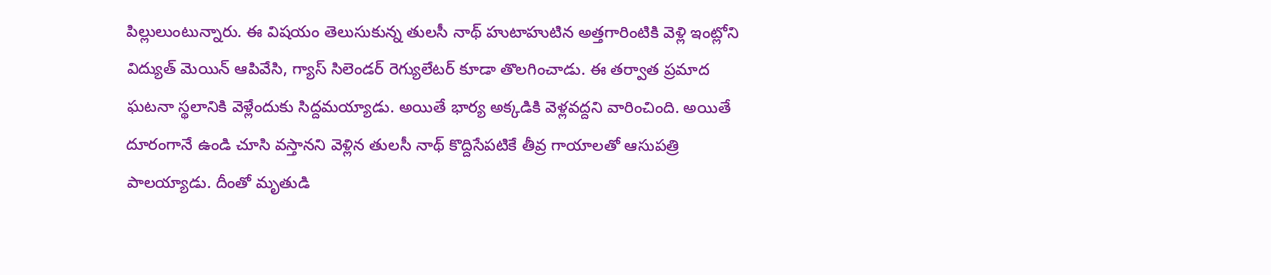పిల్లులుంటున్నారు. ఈ విషయం తెలుసుకున్న తులసీ నాథ్ హుటాహుటిన అత్తగారింటికి వెళ్లి ఇంట్లోని విద్యుత్ మెయిన్ ఆపివేసి, గ్యాస్ సిలెండర్ రెగ్యులేటర్ కూడా తొలగించాడు. ఈ తర్వాత ప్రమాద ఘటనా స్థలానికి వెళ్లేందుకు సిద్దమయ్యాడు. అయితే భార్య అక్కడికి వెళ్లవద్దని వారించింది. అయితే దూరంగానే ఉండి చూసి వస్తానని వెళ్లిన తులసీ నాథ్ కొద్దిసేపటికే తీవ్ర గాయాలతో ఆసుపత్రి పాలయ్యాడు. దీంతో మృతుడి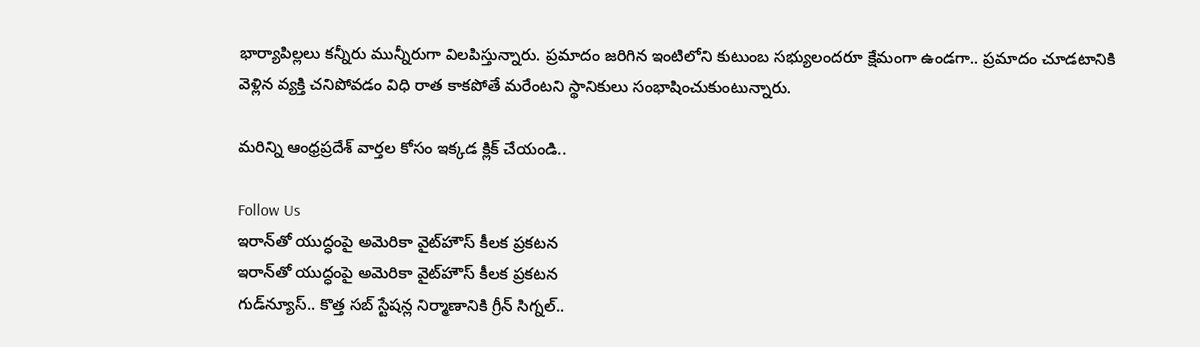భార్యాపిల్లలు కన్నీరు మున్నీరుగా విలపిస్తున్నారు. ప్రమాదం జరిగిన ఇంటిలోని కుటుంబ సభ్యులందరూ క్షేమంగా ఉండగా.. ప్రమాదం చూడటానికి వెళ్లిన వ్యక్తి చనిపోవడం విధి రాత కాకపోతే మరేంటని స్థానికులు సంభాషించుకుంటున్నారు.

మరిన్ని ఆంధ్రప్రదేశ్ వార్తల కోసం ఇక్కడ క్లిక్ చేయండి..

Follow Us
ఇరాన్‌తో యుద్ధంపై అమెరికా వైట్‌హౌస్ కీలక ప్రకటన
ఇరాన్‌తో యుద్ధంపై అమెరికా వైట్‌హౌస్ కీలక ప్రకటన
గుడ్‌న్యూస్‌.. కొత్త సబ్ స్టేషన్ల నిర్మాణానికి గ్రీన్ సిగ్నల్..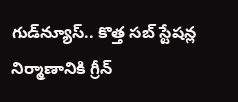గుడ్‌న్యూస్‌.. కొత్త సబ్ స్టేషన్ల నిర్మాణానికి గ్రీన్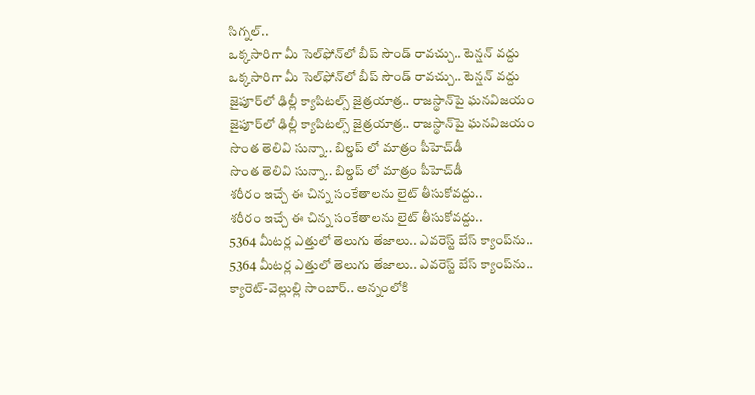సిగ్నల్..
ఒక్కసారిగా మీ సెల్‌ఫోన్‌లో బీప్ సౌండ్ రావచ్చు.. టెన్షన్‌ వద్దు
ఒక్కసారిగా మీ సెల్‌ఫోన్‌లో బీప్ సౌండ్ రావచ్చు.. టెన్షన్‌ వద్దు
జైపూర్‌లో ఢిల్లీ క్యాపిటల్స్ జైత్రయాత్ర.. రాజస్థాన్‌పై ఘనవిజయం
జైపూర్‌లో ఢిల్లీ క్యాపిటల్స్ జైత్రయాత్ర.. రాజస్థాన్‌పై ఘనవిజయం
సొంత తెలివి సున్నా.. బిల్డప్ లో మాత్రం పీహెచ్‌డీ
సొంత తెలివి సున్నా.. బిల్డప్ లో మాత్రం పీహెచ్‌డీ
శరీరం ఇచ్చే ఈ చిన్న సంకేతాలను లైట్ తీసుకోవద్దు..
శరీరం ఇచ్చే ఈ చిన్న సంకేతాలను లైట్ తీసుకోవద్దు..
5364 మీటర్ల ఎత్తులో తెలుగు తేజాలు.. ఎవరెస్ట్ బేస్ క్యాంప్‌ను..
5364 మీటర్ల ఎత్తులో తెలుగు తేజాలు.. ఎవరెస్ట్ బేస్ క్యాంప్‌ను..
క్యారెట్-వెల్లుల్లి సాంబార్.. అన్నంలోకి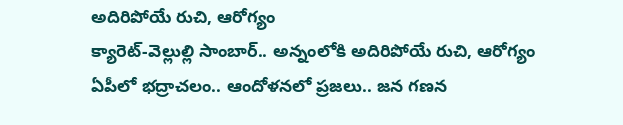అదిరిపోయే రుచి, ఆరోగ్యం
క్యారెట్-వెల్లుల్లి సాంబార్.. అన్నంలోకి అదిరిపోయే రుచి, ఆరోగ్యం
ఏపీలో భద్రాచలం.. ఆందోళనలో ప్రజలు.. జన గణన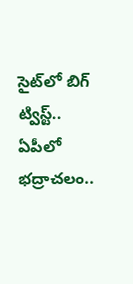సైట్‌లో బిగ్ ట్విస్ట్..
ఏపీలో భద్రాచలం..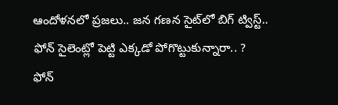ఆందోళనలో ప్రజలు.. జన గణన సైట్‌లో బిగ్ ట్విస్ట్..
ఫోన్ సైలెంట్లో పెట్టి ఎక్కడో పోగొట్టుకున్నారా.. ?
ఫోన్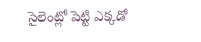సైలెంట్లో పెట్టి ఎక్కడో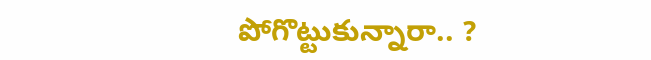పోగొట్టుకున్నారా.. ?